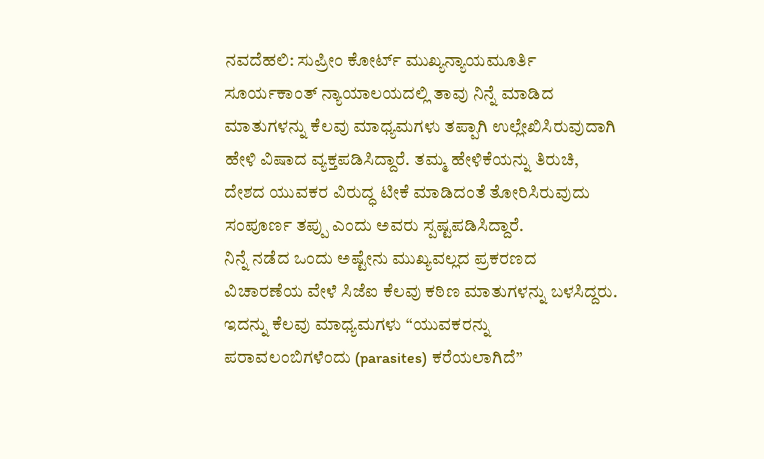ನವದೆಹಲಿ: ಸುಪ್ರೀಂ ಕೋರ್ಟ್ ಮುಖ್ಯನ್ಯಾಯಮೂರ್ತಿ ಸೂರ್ಯಕಾಂತ್ ನ್ಯಾಯಾಲಯದಲ್ಲಿ ತಾವು ನಿನ್ನೆ ಮಾಡಿದ ಮಾತುಗಳನ್ನು ಕೆಲವು ಮಾಧ್ಯಮಗಳು ತಪ್ಪಾಗಿ ಉಲ್ಲೇಖಿಸಿರುವುದಾಗಿ ಹೇಳಿ ವಿಷಾದ ವ್ಯಕ್ತಪಡಿಸಿದ್ದಾರೆ. ತಮ್ಮ ಹೇಳಿಕೆಯನ್ನು ತಿರುಚಿ, ದೇಶದ ಯುವಕರ ವಿರುದ್ಧ ಟೀಕೆ ಮಾಡಿದಂತೆ ತೋರಿಸಿರುವುದು ಸಂಪೂರ್ಣ ತಪ್ಪು ಎಂದು ಅವರು ಸ್ಪಷ್ಟಪಡಿಸಿದ್ದಾರೆ.
ನಿನ್ನೆ ನಡೆದ ಒಂದು ಅಷ್ಟೇನು ಮುಖ್ಯವಲ್ಲದ ಪ್ರಕರಣದ ವಿಚಾರಣೆಯ ವೇಳೆ ಸಿಜೆಐ ಕೆಲವು ಕಠಿಣ ಮಾತುಗಳನ್ನು ಬಳಸಿದ್ದರು. ಇದನ್ನು ಕೆಲವು ಮಾಧ್ಯಮಗಳು “ಯುವಕರನ್ನು ಪರಾವಲಂಬಿಗಳೆಂದು (parasites) ಕರೆಯಲಾಗಿದೆ”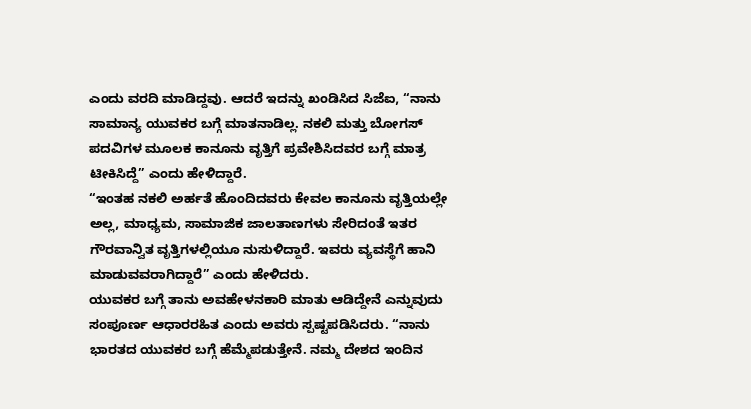ಎಂದು ವರದಿ ಮಾಡಿದ್ದವು. ಆದರೆ ಇದನ್ನು ಖಂಡಿಸಿದ ಸಿಜೆಐ, “ನಾನು ಸಾಮಾನ್ಯ ಯುವಕರ ಬಗ್ಗೆ ಮಾತನಾಡಿಲ್ಲ. ನಕಲಿ ಮತ್ತು ಬೋಗಸ್ ಪದವಿಗಳ ಮೂಲಕ ಕಾನೂನು ವೃತ್ತಿಗೆ ಪ್ರವೇಶಿಸಿದವರ ಬಗ್ಗೆ ಮಾತ್ರ ಟೀಕಿಸಿದ್ದೆ” ಎಂದು ಹೇಳಿದ್ದಾರೆ.
“ಇಂತಹ ನಕಲಿ ಅರ್ಹತೆ ಹೊಂದಿದವರು ಕೇವಲ ಕಾನೂನು ವೃತ್ತಿಯಲ್ಲೇ ಅಲ್ಲ, ಮಾಧ್ಯಮ, ಸಾಮಾಜಿಕ ಜಾಲತಾಣಗಳು ಸೇರಿದಂತೆ ಇತರ ಗೌರವಾನ್ವಿತ ವೃತ್ತಿಗಳಲ್ಲಿಯೂ ನುಸುಳಿದ್ದಾರೆ. ಇವರು ವ್ಯವಸ್ಥೆಗೆ ಹಾನಿ ಮಾಡುವವರಾಗಿದ್ದಾರೆ” ಎಂದು ಹೇಳಿದರು.
ಯುವಕರ ಬಗ್ಗೆ ತಾನು ಅವಹೇಳನಕಾರಿ ಮಾತು ಆಡಿದ್ದೇನೆ ಎನ್ನುವುದು ಸಂಪೂರ್ಣ ಆಧಾರರಹಿತ ಎಂದು ಅವರು ಸ್ಪಷ್ಟಪಡಿಸಿದರು. “ನಾನು ಭಾರತದ ಯುವಕರ ಬಗ್ಗೆ ಹೆಮ್ಮೆಪಡುತ್ತೇನೆ. ನಮ್ಮ ದೇಶದ ಇಂದಿನ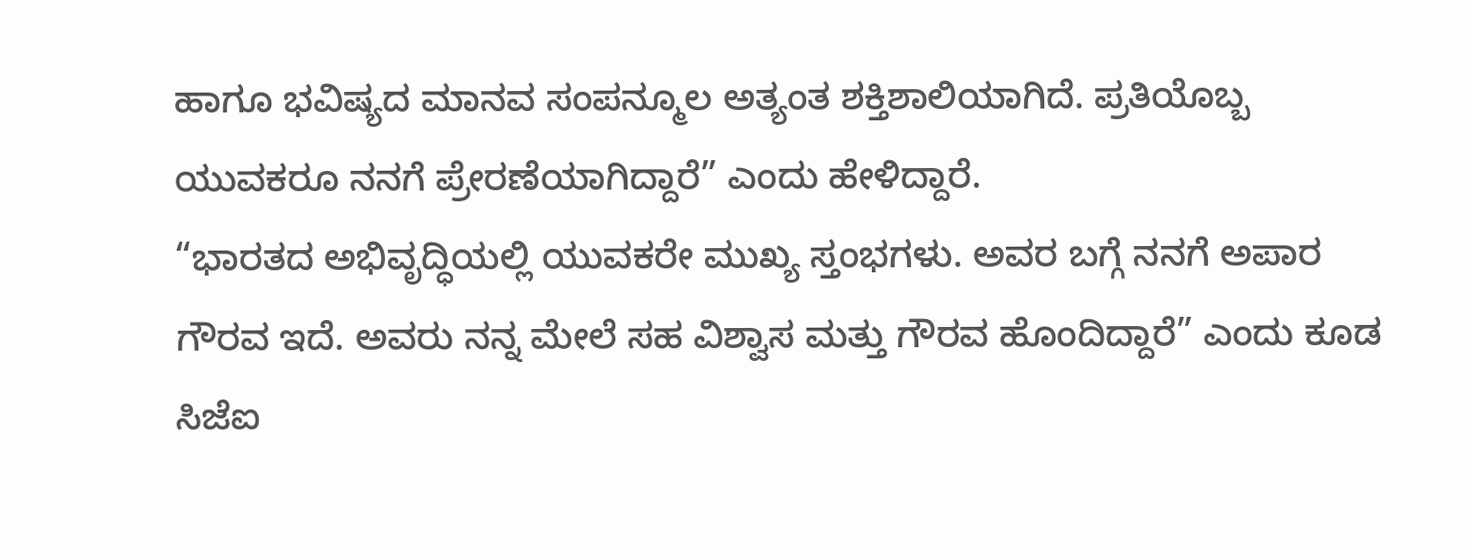ಹಾಗೂ ಭವಿಷ್ಯದ ಮಾನವ ಸಂಪನ್ಮೂಲ ಅತ್ಯಂತ ಶಕ್ತಿಶಾಲಿಯಾಗಿದೆ. ಪ್ರತಿಯೊಬ್ಬ ಯುವಕರೂ ನನಗೆ ಪ್ರೇರಣೆಯಾಗಿದ್ದಾರೆ” ಎಂದು ಹೇಳಿದ್ದಾರೆ.
“ಭಾರತದ ಅಭಿವೃದ್ಧಿಯಲ್ಲಿ ಯುವಕರೇ ಮುಖ್ಯ ಸ್ತಂಭಗಳು. ಅವರ ಬಗ್ಗೆ ನನಗೆ ಅಪಾರ ಗೌರವ ಇದೆ. ಅವರು ನನ್ನ ಮೇಲೆ ಸಹ ವಿಶ್ವಾಸ ಮತ್ತು ಗೌರವ ಹೊಂದಿದ್ದಾರೆ” ಎಂದು ಕೂಡ ಸಿಜೆಐ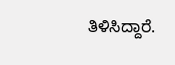ತಿಳಿಸಿದ್ದಾರೆ.